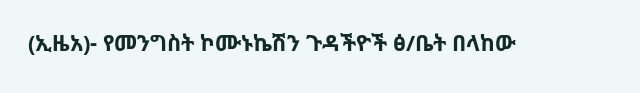(ኢዜአ)- የመንግስት ኮሙኑኬሽን ጉዳችዮች ፅ/ቤት በላከው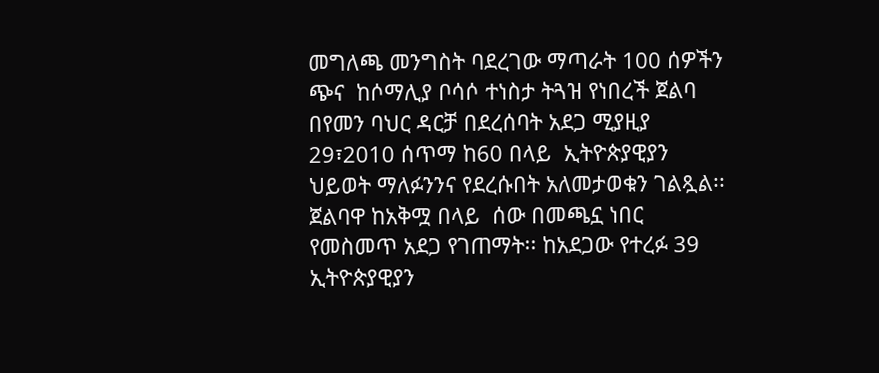መግለጫ መንግስት ባደረገው ማጣራት 100 ሰዎችን ጭና  ከሶማሊያ ቦሳሶ ተነስታ ትጓዝ የነበረች ጀልባ በየመን ባህር ዳርቻ በደረሰባት አደጋ ሚያዚያ 29፣2010 ሰጥማ ከ60 በላይ  ኢትዮጵያዊያን ህይወት ማለፉንንና የደረሱበት አለመታወቁን ገልጿል፡፡ ጀልባዋ ከአቅሟ በላይ  ሰው በመጫኗ ነበር የመስመጥ አደጋ የገጠማት፡፡ ከአደጋው የተረፉ 39 ኢትዮጵያዊያን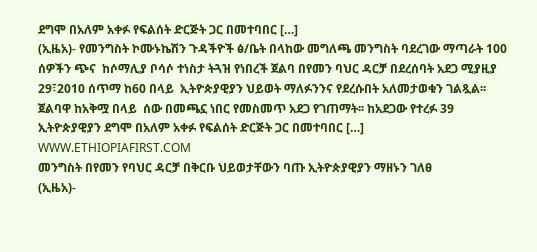ደግሞ በአለም አቀፉ የፍልሰት ድርጅት ጋር በመተባበር […]
(ኢዜአ)- የመንግስት ኮሙኑኬሽን ጉዳችዮች ፅ/ቤት በላከው መግለጫ መንግስት ባደረገው ማጣራት 100 ሰዎችን ጭና  ከሶማሊያ ቦሳሶ ተነስታ ትጓዝ የነበረች ጀልባ በየመን ባህር ዳርቻ በደረሰባት አደጋ ሚያዚያ 29፣2010 ሰጥማ ከ60 በላይ  ኢትዮጵያዊያን ህይወት ማለፉንንና የደረሱበት አለመታወቁን ገልጿል፡፡ ጀልባዋ ከአቅሟ በላይ  ሰው በመጫኗ ነበር የመስመጥ አደጋ የገጠማት፡፡ ከአደጋው የተረፉ 39 ኢትዮጵያዊያን ደግሞ በአለም አቀፉ የፍልሰት ድርጅት ጋር በመተባበር […]
WWW.ETHIOPIAFIRST.COM
መንግስት በየመን የባህር ዳርቻ በቅርቡ ህይወታቸውን ባጡ ኢትዮጵያዊያን ማዘኑን ገለፀ
(ኢዜአ)-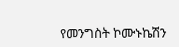የመንግስት ኮሙኑኬሽን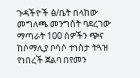ጉዳችዮች ፅ/ቤት በላከው መግለጫ መንግስት ባደረገው ማጣራት 100 ሰዎችን ጭና  ከሶማሊያ ቦሳሶ ተነስታ ትጓዝ የነበረች ጀልባ በየመን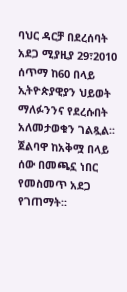ባህር ዳርቻ በደረሰባት አደጋ ሚያዚያ 29፣2010 ሰጥማ ከ60 በላይ  ኢትዮጵያዊያን ህይወት ማለፉንንና የደረሱበት አለመታወቁን ገልጿል፡፡ጀልባዋ ከአቅሟ በላይ  ሰው በመጫኗ ነበር የመስመጥ አደጋ የገጠማት፡፡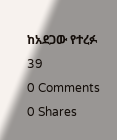ከአደጋው የተረፉ 39
0 Comments 0 Shares